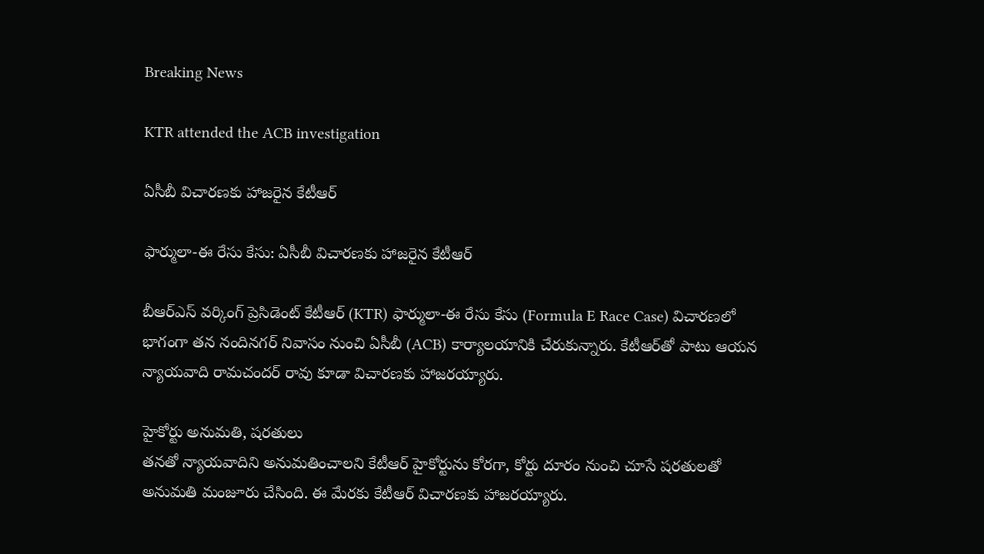Breaking News

KTR attended the ACB investigation

ఏసీబీ విచారణకు హాజరైన కేటీఆర్

ఫార్ములా-ఈ రేసు కేసు: ఏసీబీ విచారణకు హాజరైన కేటీఆర్

బీఆర్ఎస్ వర్కింగ్ ప్రెసిడెంట్ కేటీఆర్ (KTR) ఫార్ములా-ఈ రేసు కేసు (Formula E Race Case) విచారణలో భాగంగా తన నందినగర్ నివాసం నుంచి ఏసీబీ (ACB) కార్యాలయానికి చేరుకున్నారు. కేటీఆర్‌తో పాటు ఆయన న్యాయవాది రామచందర్ రావు కూడా విచారణకు హాజరయ్యారు.

హైకోర్టు అనుమతి, షరతులు
తనతో న్యాయవాదిని అనుమతించాలని కేటీఆర్ హైకోర్టును కోరగా, కోర్టు దూరం నుంచి చూసే షరతులతో అనుమతి మంజూరు చేసింది. ఈ మేరకు కేటీఆర్ విచారణకు హాజరయ్యారు.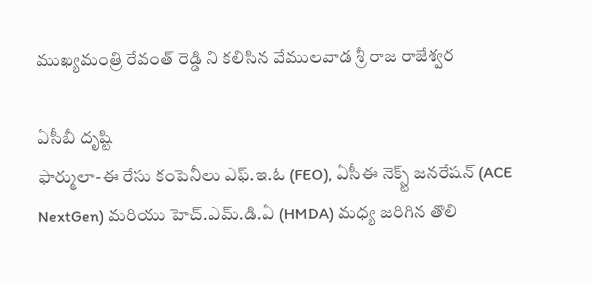ముఖ్యమంత్రి రేవంత్ రెడ్డి ని కలిసిన వేములవాడ శ్రీ రాజ రాజేశ్వర

ఏసీబీ దృష్టి
ఫార్ములా-ఈ రేసు కంపెనీలు ఎఫ్.ఇ.ఓ (FEO), ఏసీఈ నెక్స్ట్ జనరేషన్ (ACE NextGen) మరియు హెచ్‌.ఎమ్‌.డి‌.ఏ (HMDA) మధ్య జరిగిన తొలి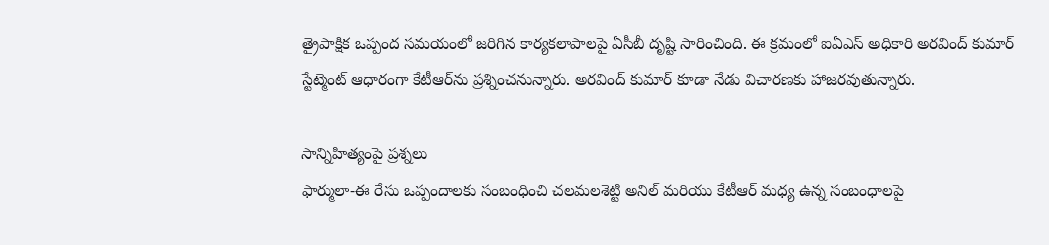త్రైపాక్షిక ఒప్పంద సమయంలో జరిగిన కార్యకలాపాలపై ఏసీబీ దృష్టి సారించింది. ఈ క్రమంలో ఐఏఎస్ అధికారి అరవింద్ కుమార్ స్టేట్మెంట్ ఆధారంగా కేటీఆర్‌ను ప్రశ్నించనున్నారు. అరవింద్ కుమార్ కూడా నేడు విచారణకు హాజరవుతున్నారు.

సాన్నిహిత్యంపై ప్రశ్నలు
ఫార్ములా-ఈ రేసు ఒప్పందాలకు సంబంధించి చలమలశెట్టి అనిల్ మరియు కేటీఆర్ మధ్య ఉన్న సంబంధాలపై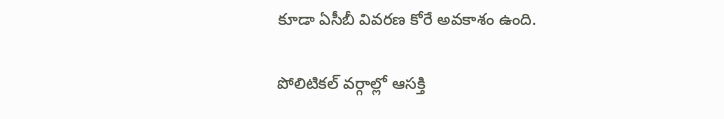కూడా ఏసీబీ వివరణ కోరే అవకాశం ఉంది.

పోలిటికల్ వర్గాల్లో ఆసక్తి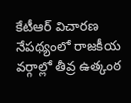కేటీఆర్ విచారణ నేపథ్యంలో రాజకీయ వర్గాల్లో తీవ్ర ఉత్కంఠ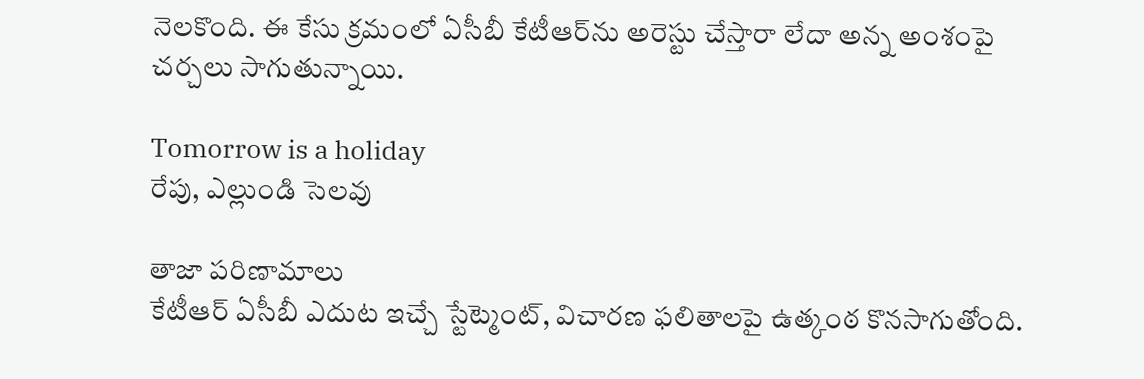నెలకొంది. ఈ కేసు క్రమంలో ఏసీబీ కేటీఆర్‌ను అరెస్టు చేస్తారా లేదా అన్న అంశంపై చర్చలు సాగుతున్నాయి.

Tomorrow is a holiday
రేపు, ఎల్లుండి సెలవు

తాజా పరిణామాలు
కేటీఆర్ ఏసీబీ ఎదుట ఇచ్చే స్టేట్మెంట్, విచారణ ఫలితాలపై ఉత్కంఠ కొనసాగుతోంది.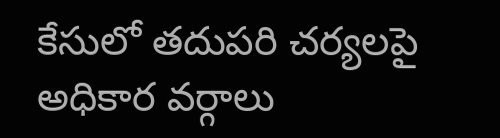కేసులో తదుపరి చర్యలపై అధికార వర్గాలు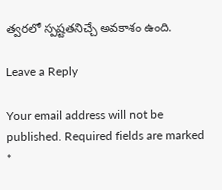త్వరలో స్పష్టతనిచ్చే అవకాశం ఉంది.

Leave a Reply

Your email address will not be published. Required fields are marked *